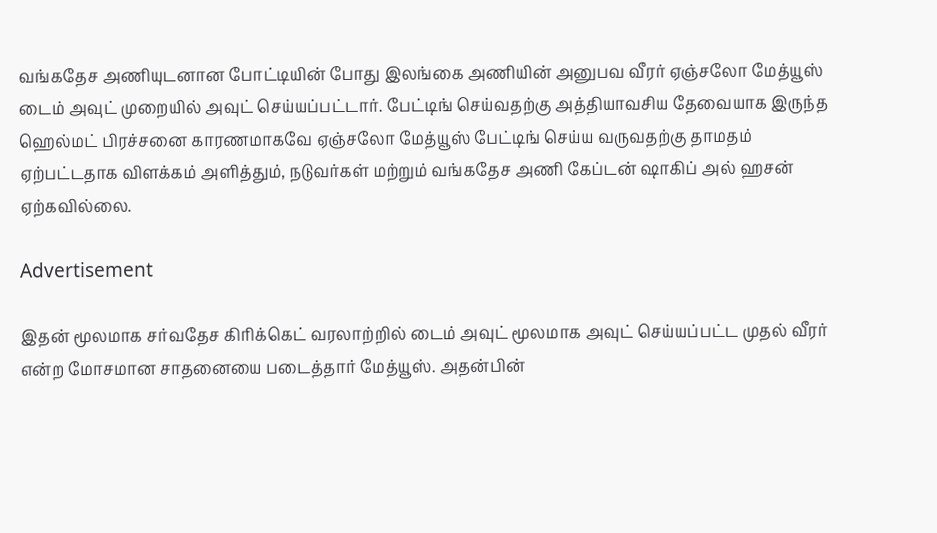வங்கதேச அணியுடனான போட்டியின் போது இலங்கை அணியின் அனுபவ வீரர் ஏஞ்சலோ மேத்யூஸ் டைம் அவுட் முறையில் அவுட் செய்யப்பட்டார். பேட்டிங் செய்வதற்கு அத்தியாவசிய தேவையாக இருந்த ஹெல்மட் பிரச்சனை காரணமாகவே ஏஞ்சலோ மேத்யூஸ் பேட்டிங் செய்ய வருவதற்கு தாமதம் ஏற்பட்டதாக விளக்கம் அளித்தும், நடுவர்கள் மற்றும் வங்கதேச அணி கேப்டன் ஷாகிப் அல் ஹசன் ஏற்கவில்லை.

Advertisement

இதன் மூலமாக சர்வதேச கிரிக்கெட் வரலாற்றில் டைம் அவுட் மூலமாக அவுட் செய்யப்பட்ட முதல் வீரர் என்ற மோசமான சாதனையை படைத்தார் மேத்யூஸ். அதன்பின்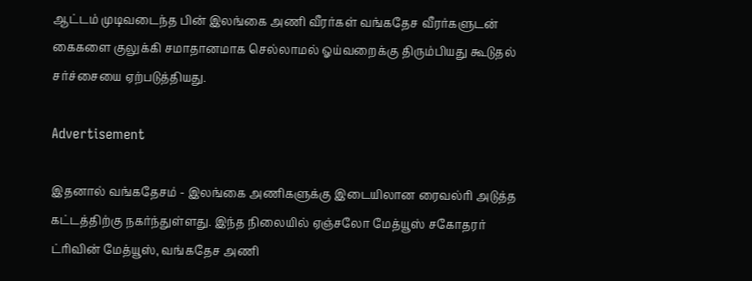ஆட்டம் முடிவடைந்த பின் இலங்கை அணி வீரர்கள் வங்கதேச வீரர்களுடன் கைகளை குலுக்கி சமாதானமாக செல்லாமல் ஓய்வறைக்கு திரும்பியது கூடுதல் சர்ச்சையை ஏற்படுத்தியது.

Advertisement

இதனால் வங்கதேசம் - இலங்கை அணிகளுக்கு இடையிலான ரைவல்ரி அடுத்த கட்டத்திற்கு நகர்ந்துள்ளது. இந்த நிலையில் ஏஞ்சலோ மேத்யூஸ் சகோதரர் ட்ரிவின் மேத்யூஸ், வங்கதேச அணி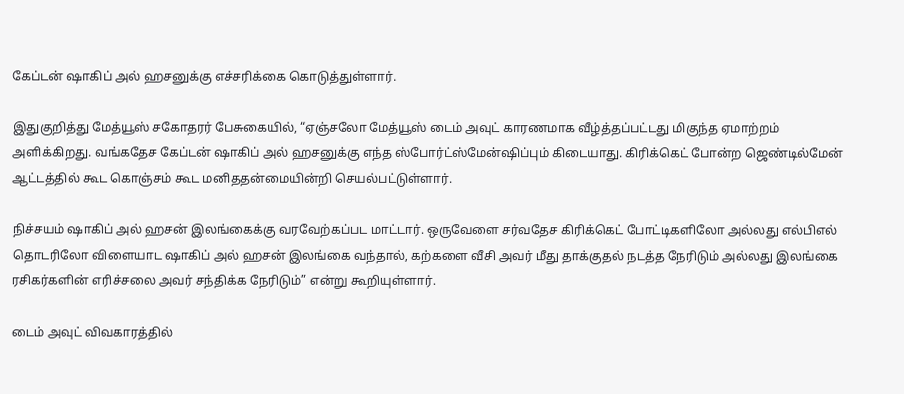கேப்டன் ஷாகிப் அல் ஹசனுக்கு எச்சரிக்கை கொடுத்துள்ளார்.

இதுகுறித்து மேத்யூஸ் சகோதரர் பேசுகையில், “ஏஞ்சலோ மேத்யூஸ் டைம் அவுட் காரணமாக வீழ்த்தப்பட்டது மிகுந்த ஏமாற்றம் அளிக்கிறது. வங்கதேச கேப்டன் ஷாகிப் அல் ஹசனுக்கு எந்த ஸ்போர்ட்ஸ்மேன்ஷிப்பும் கிடையாது. கிரிக்கெட் போன்ற ஜெண்டில்மேன் ஆட்டத்தில் கூட கொஞ்சம் கூட மனிததன்மையின்றி செயல்பட்டுள்ளார்.

நிச்சயம் ஷாகிப் அல் ஹசன் இலங்கைக்கு வரவேற்கப்பட மாட்டார். ஒருவேளை சர்வதேச கிரிக்கெட் போட்டிகளிலோ அல்லது எல்பிஎல் தொடரிலோ விளையாட ஷாகிப் அல் ஹசன் இலங்கை வந்தால், கற்களை வீசி அவர் மீது தாக்குதல் நடத்த நேரிடும் அல்லது இலங்கை ரசிகர்களின் எரிச்சலை அவர் சந்திக்க நேரிடும்” என்று கூறியுள்ளார்.

டைம் அவுட் விவகாரத்தில்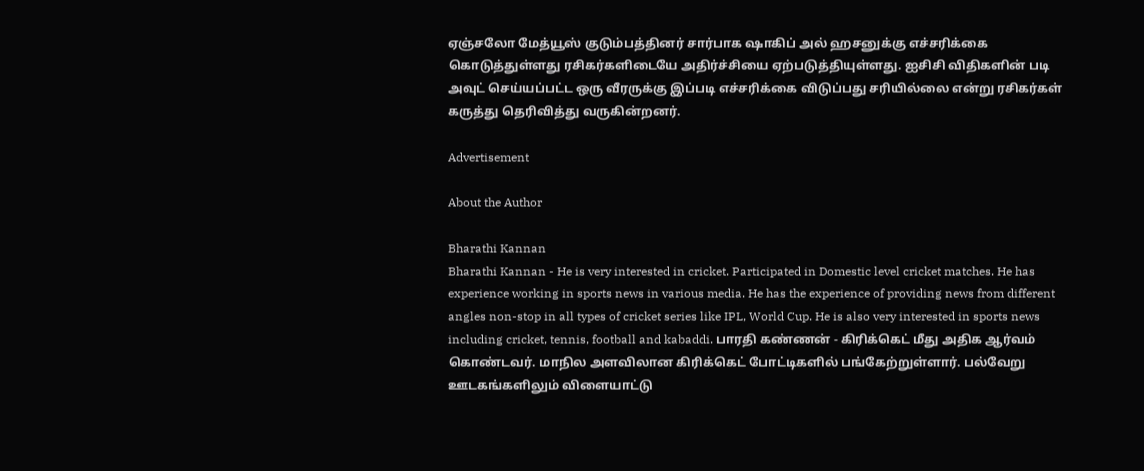ஏஞ்சலோ மேத்யூஸ் குடும்பத்தினர் சார்பாக ஷாகிப் அல் ஹசனுக்கு எச்சரிக்கை கொடுத்துள்ளது ரசிகர்களிடையே அதிர்ச்சியை ஏற்படுத்தியுள்ளது. ஐசிசி விதிகளின் படி அவுட் செய்யப்பட்ட ஒரு வீரருக்கு இப்படி எச்சரிக்கை விடுப்பது சரியில்லை என்று ரசிகர்கள் கருத்து தெரிவித்து வருகின்றனர்.

Advertisement

About the Author

Bharathi Kannan
Bharathi Kannan - He is very interested in cricket. Participated in Domestic level cricket matches. He has experience working in sports news in various media. He has the experience of providing news from different angles non-stop in all types of cricket series like IPL, World Cup. He is also very interested in sports news including cricket, tennis, football and kabaddi. பாரதி கண்ணன் - கிரிக்கெட் மீது அதிக ஆர்வம் கொண்டவர். மாநில அளவிலான கிரிக்கெட் போட்டிகளில் பங்கேற்றுள்ளார். பல்வேறு ஊடகங்களிலும் விளையாட்டு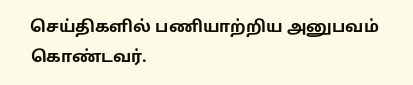செய்திகளில் பணியாற்றிய அனுபவம் கொண்டவர்.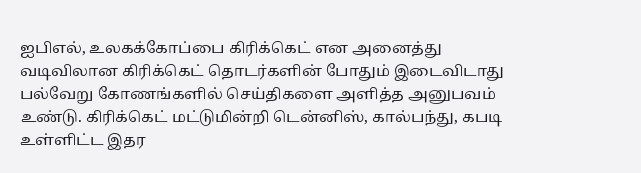ஐபிஎல், உலகக்கோப்பை கிரிக்கெட் என அனைத்து வடிவிலான கிரிக்கெட் தொடர்களின் போதும் இடைவிடாது பல்வேறு கோணங்களில் செய்திகளை அளித்த அனுபவம் உண்டு. கிரிக்கெட் மட்டுமின்றி டென்னிஸ், கால்பந்து, கபடி உள்ளிட்ட இதர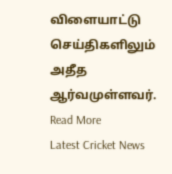விளையாட்டு செய்திகளிலும் அதீத ஆர்வமுள்ளவர். Read More
Latest Cricket News